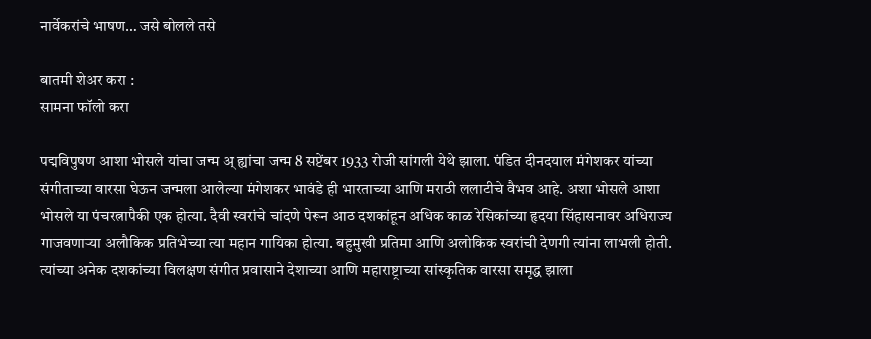नार्वेकरांचे भाषण… जसे बोलले तसे

बातमी शेअर करा :
सामना फॉलो करा

पद्मविपुषण आशा भोसले यांचा जन्म अ् ह्यांचा जन्म 8 सप्टेंबर 1933 रोजी सांगली येथे झाला. पंडित दीनदयाल मंगेशकर यांच्या संगीताच्या वारसा घेऊन जन्मला आलेल्या मंगेशकर भावंडे ही भारताच्या आणि मराठी ललाटीचे वैभव आहे. अशा भोसले आशा भोसले या पंचरत्नापैकी एक होत्या. दैवी स्वरांचे चांदणे पेरून आठ दशकांहून अधिक काळ रेसिकांच्या हृदया सिंहासनावर अधिराज्य गाजवणाऱ्या अलौकिक प्रतिभेच्या त्या महान गायिका होत्या. बहुमुखी प्रतिमा आणि अलोकिक स्वरांची देणगी त्यांना लाभली होती. त्यांच्या अनेक दशकांच्या विलक्षण संगीत प्रवासाने देशाच्या आणि महाराष्ट्राच्या सांस्कृतिक वारसा समृद्ध झाला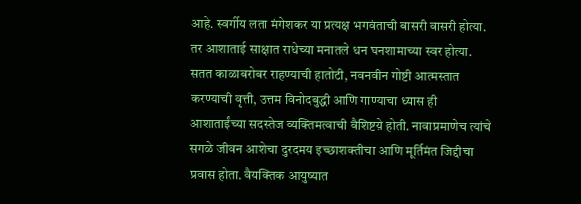आहे. स्वर्गीय लता मंगेशकर या प्रत्यक्ष भगवंताची बासरी वासरी होत्या. तर आशाताई साक्षात राधेच्या मनातले धन घनशामाच्या स्वर होत्या. सतत काळाबरोबर राहण्याची हातोटी, नवनवीन गोष्टी आत्मस्तात करण्याची वृत्ती, उत्तम विनोदबुद्धी आणि गाण्याचा ध्यास ही आशाताईंच्या सदस्तेज व्यक्तिमत्वाची वैशिष्टय़े होती. नावाप्रमाणेच त्यांचे सगळे जीवन आशेचा दुरदमय इच्छाशक्तीचा आणि मूर्तिमंत जिद्दीचा प्रवास होता. वैयक्तिक आयुष्यात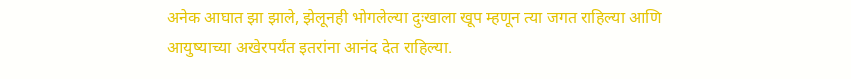अनेक आघात झा झाले, झेलूनही भोगलेल्या दुःखाला खूप म्हणून त्या जगत राहिल्या आणि आयुष्याच्या अखेरपर्यंत इतरांना आनंद देत राहिल्या.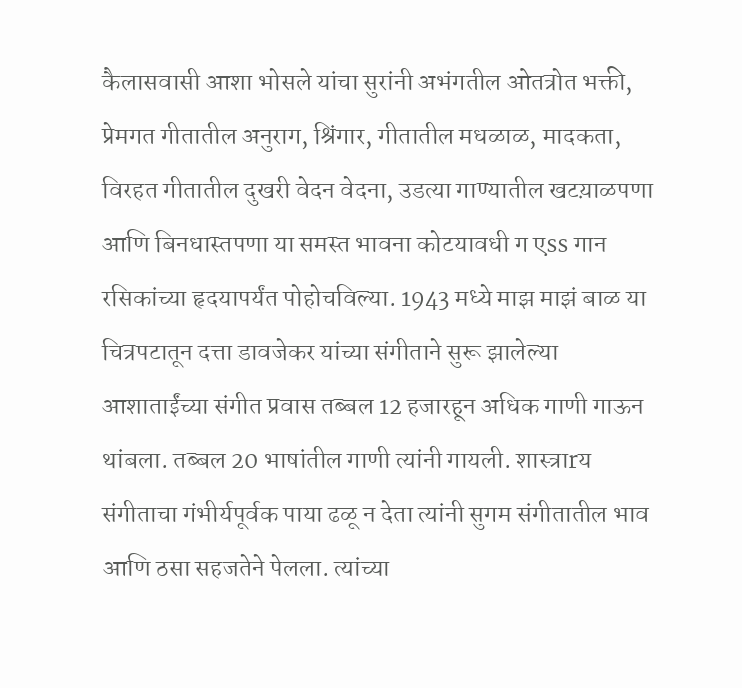कैलासवासी आशा भोसले यांचा सुरांनी अभंगतील ओतत्रोत भक्ती, प्रेमगत गीतातील अनुराग, श्रिंगार, गीतातील मधळाळ, मादकता, विरहत गीतातील दुखरी वेदन वेदना, उडत्या गाण्यातील खटय़ाळपणा आणि बिनधास्तपणा या समस्त भावना कोटयावधी ग एss गान रसिकांच्या हृदयापर्यंत पोहोचविल्या. 1943 मध्ये माझ माझं बाळ या चित्रपटातून दत्ता डावजेकर यांच्या संगीताने सुरू झालेल्या आशाताईंच्या संगीत प्रवास तब्बल 12 हजारहून अधिक गाणी गाऊन थांबला. तब्बल 20 भाषांतील गाणी त्यांनी गायली. शास्त्राrय संगीताचा गंभीर्यपूर्वक पाया ढळू न देता त्यांनी सुगम संगीतातील भाव आणि ठसा सहजतेने पेलला. त्यांच्या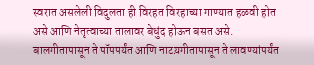स्वरात असलेली विदुलता ही विरहत विरहाच्या गाण्यात हळवी होत असे आणि नेतृत्वाच्या तालावर बेधुंद होऊन बसत असे. बालगीतापासून ते पॉपपर्यंत आणि नाटय़गीतापासून ते लावण्यांपर्यंत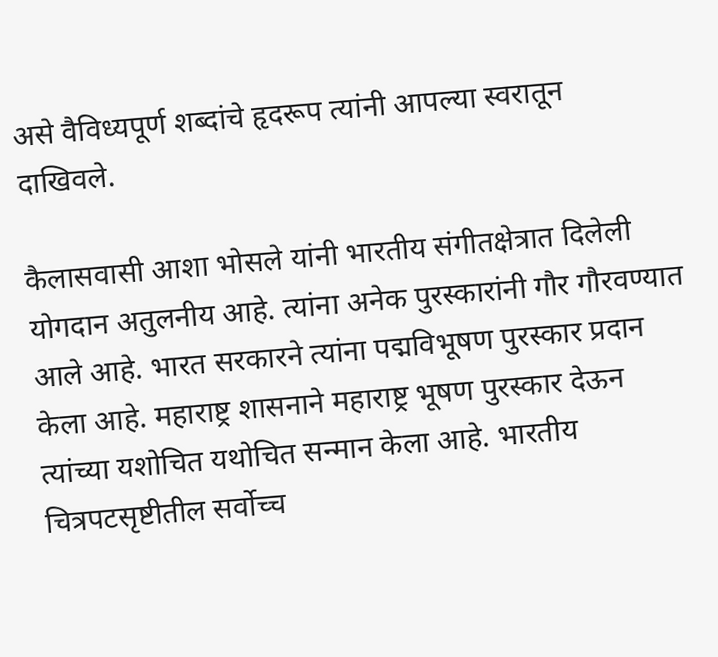असे वैविध्यपूर्ण शब्दांचे हृदरूप त्यांनी आपल्या स्वरातून दाखिवले.

कैलासवासी आशा भोसले यांनी भारतीय संगीतक्षेत्रात दिलेली योगदान अतुलनीय आहे. त्यांना अनेक पुरस्कारांनी गौर गौरवण्यात आले आहे. भारत सरकारने त्यांना पद्मविभूषण पुरस्कार प्रदान केला आहे. महाराष्ट्र शासनाने महाराष्ट्र भूषण पुरस्कार देऊन त्यांच्या यशोचित यथोचित सन्मान केला आहे. भारतीय चित्रपटसृष्टीतील सर्वोच्च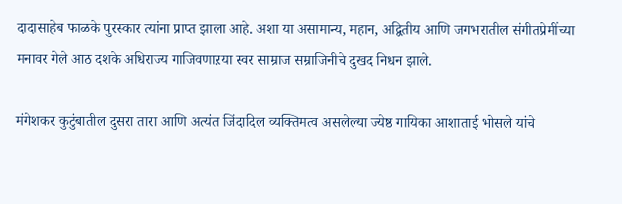दादासाहेब फाळके पुरस्कार त्यांना प्राप्त झाला आहे. अशा या असामान्य, महान, अद्वितीय आणि जगभरातील संगीतप्रेमींच्या मनावर गेले आठ दशके अधिराज्य गाजिवणाऱया स्वर साम्राज सम्राजिनीचे दुखद निधन झाले.

मंगेशकर कुटुंबातील दुसरा तारा आणि अत्यंत जिंदादिल व्यक्तिमत्व असलेल्या ज्येष्ठ गायिका आशाताई भोसले यांचे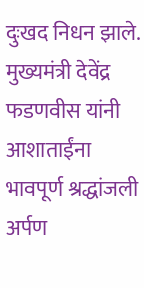दुःखद निधन झाले. मुख्यमंत्री देवेंद्र फडणवीस यांनी आशाताईंना भावपूर्ण श्रद्धांजली अर्पण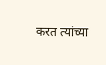करत त्यांच्या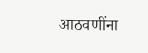आठवणींना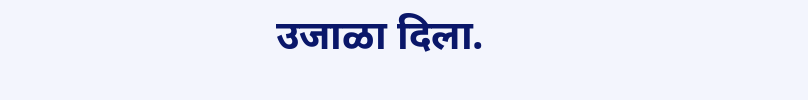उजाळा दिला.